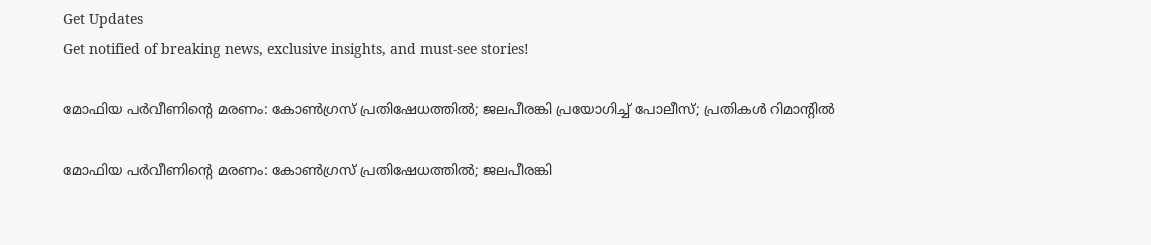Get Updates
Get notified of breaking news, exclusive insights, and must-see stories!

മോഫിയ പർവീണിന്റെ മരണം: കോൺഗ്രസ് പ്രതിഷേധത്തിൽ; ജലപീരങ്കി പ്രയോഗിച്ച് പോലീസ്; പ്രതികൾ റിമാന്റിൽ

മോഫിയ പർവീണിന്റെ മരണം: കോൺഗ്രസ് പ്രതിഷേധത്തിൽ; ജലപീരങ്കി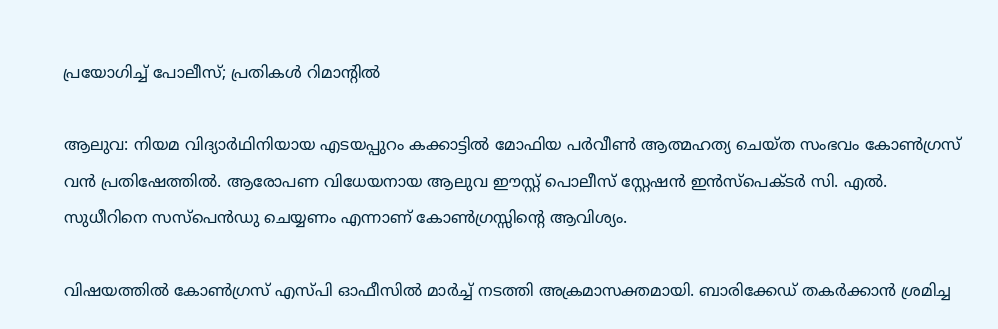പ്രയോഗിച്ച് പോലീസ്; പ്രതികൾ റിമാന്റിൽ

ആലുവ: നിയമ വിദ്യാർഥിനിയായ എടയപ്പുറം കക്കാട്ടിൽ മോഫിയ പർവീൺ ആത്മഹത്യ ചെയ്ത സംഭവം കോൺഗ്രസ് വൻ പ്രതിഷേത്തിൽ. ആരോപണ വിധേയനായ ആലുവ ഈസ്റ്റ് പൊലീസ് സ്റ്റേഷൻ ഇൻസ്പെക്ടർ സി. എൽ. സുധീറിനെ സസ്പെന്‍ഡു ചെയ്യണം എന്നാണ് കോൺഗ്രസ്സിന്റെ ആവിശ്യം.

വിഷയത്തിൽ കോൺഗ്രസ് എസ്പി ഓഫീസിൽ മാർച്ച് നടത്തി അക്രമാസക്തമായി. ബാരിക്കേഡ് തകർക്കാൻ ശ്രമിച്ച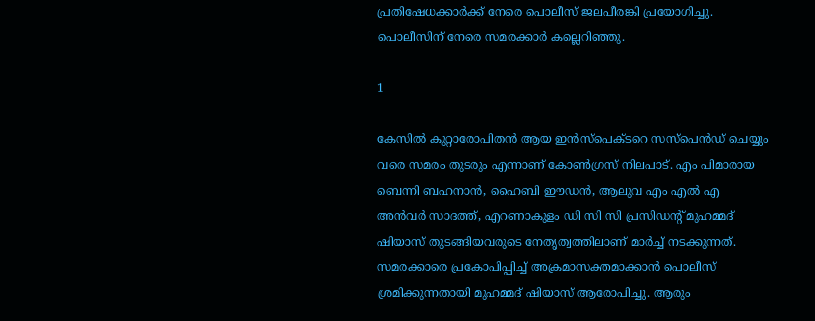പ്രതിഷേധക്കാർക്ക് നേരെ പൊലീസ് ജലപീരങ്കി പ്രയോഗിച്ചു. പൊലീസിന് നേരെ സമരക്കാർ കല്ലെറി‍ഞ്ഞു.

1

കേസിൽ കുറ്റാരോപിതൻ ആയ ഇൻസ്പെക്ടറെ സസ്പെൻഡ് ചെയ്യും വരെ സമരം തുടരും എന്നാണ് കോൺഗ്രസ് നിലപാട്. എം പിമാരായ ബെന്നി ബഹനാൻ, ഹൈബി ഈഡൻ, ആലുവ എം എൽ എ അൻവർ സാദത്ത്, എറണാകുളം ഡി സി സി പ്രസിഡന്റ് മുഹമ്മദ് ഷിയാസ് തുടങ്ങിയവരുടെ നേതൃത്വത്തിലാണ് മാർച്ച് നടക്കുന്നത്. സമരക്കാരെ പ്രകോപിപ്പിച്ച് അക്രമാസക്തമാക്കാൻ പൊലീസ് ശ്രമിക്കുന്നതായി മുഹമ്മദ് ഷിയാസ് ആരോപിച്ചു. ആരും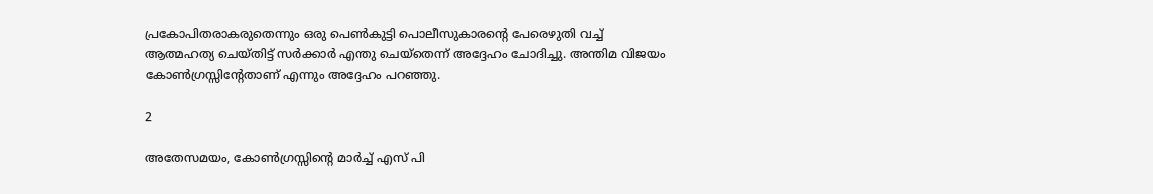പ്രകോപിതരാകരുതെന്നും ഒരു പെൺകുട്ടി പൊലീസുകാരന്റെ പേരെഴുതി വച്ച് ആത്മഹത്യ ചെയ്തിട്ട് സർക്കാർ എന്തു ചെയ്തെന്ന് അദ്ദേഹം ചോദിച്ചു. അന്തിമ വിജയം കോൺഗ്രസ്സിന്റേതാണ് എന്നും അദ്ദേഹം പറഞ്ഞു.

2

അതേസമയം, കോൺഗ്രസ്സിന്റെ മാർച്ച് എസ് പി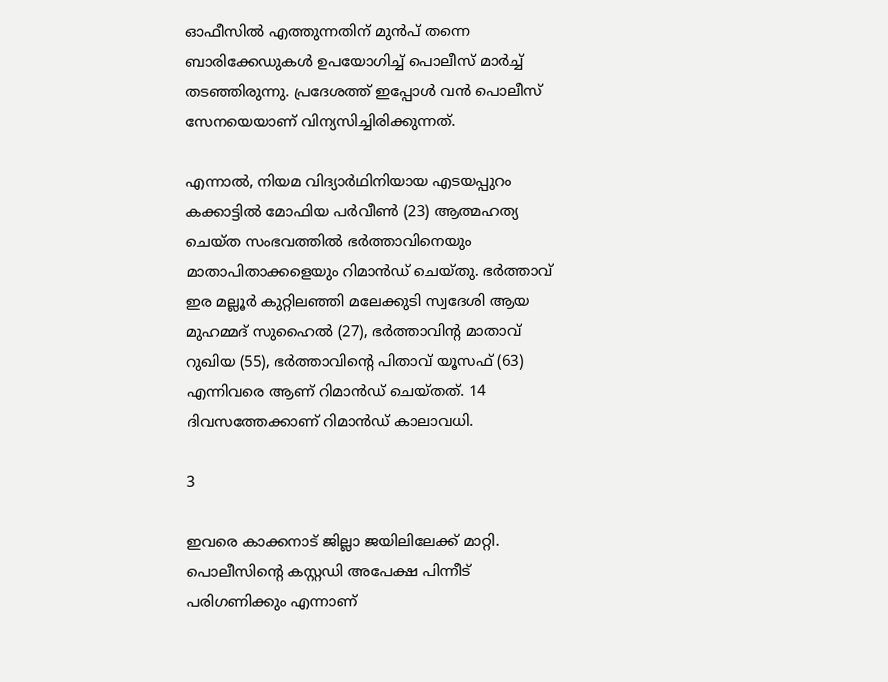ഓഫീസിൽ എത്തുന്നതിന് മുൻപ് തന്നെ ബാരിക്കേഡുകൾ ഉപയോഗിച്ച് പൊലീസ് മാർച്ച് തടഞ്ഞിരുന്നു. പ്രദേശത്ത് ഇപ്പോൾ വൻ പൊലീസ് സേനയെയാണ് വിന്യസിച്ചിരിക്കുന്നത്.

എന്നാൽ, നിയമ വിദ്യാർഥിനിയായ എടയപ്പുറം കക്കാട്ടിൽ മോഫിയ പർവീൺ (23) ആത്മഹത്യ ചെയ്ത സംഭവത്തിൽ ഭര്‍ത്താവിനെയും മാതാപിതാക്കളെയും റിമാന്‍ഡ് ചെയ്തു. ഭർത്താവ് ഇര മല്ലൂർ കുറ്റിലഞ്ഞി മലേക്കുടി സ്വദേശി ആയ മുഹമ്മദ് സുഹൈൽ (27), ഭർത്താവിന്റ മാതാവ് റുഖിയ (55), ഭർത്താവിന്റെ പിതാവ് യൂസഫ് (63) എന്നിവരെ ആണ് റിമാൻഡ് ചെയ്തത്. 14 ദിവസത്തേക്കാണ് റിമാൻഡ് കാലാവധി.

3

ഇവരെ കാക്കനാട് ജില്ലാ ജയിലിലേക്ക് മാറ്റി. പൊലീസിന്റെ കസ്റ്റഡി അപേക്ഷ പിന്നീട് പരിഗണിക്കും എന്നാണ്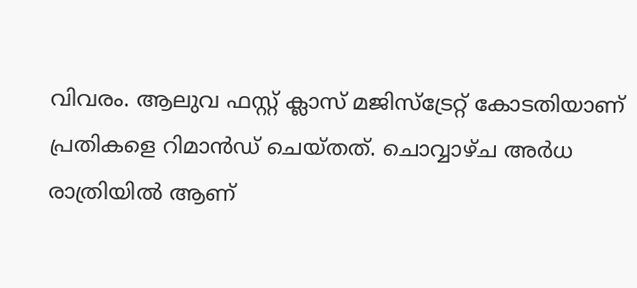വിവരം. ആലുവ ഫസ്റ്റ് ക്ലാസ് മജിസ്ട്രേറ്റ് കോടതിയാണ് പ്രതികളെ റിമാൻഡ് ചെയ്തത്. ചൊവ്വാഴ്ച അർധ രാത്രിയിൽ ആണ്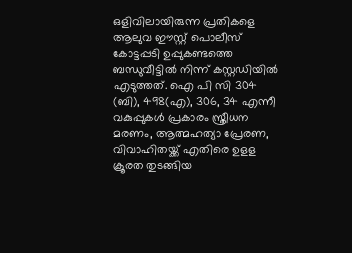ഒളിവിലായിരുന്ന പ്രതികളെ ആലുവ ഈസ്റ്റ് പൊലീസ് കോട്ടപ്പടി ഉപ്പുകണ്ടത്തെ ബന്ധുവീട്ടിൽ നിന്ന് കസ്റ്റഡിയിൽ എടുത്തത്. ഐ പി സി 304 (ബി), 498(എ), 306, 34 എന്നീ വകുപ്പുകൾ പ്രകാരം സ്ത്രീധന മരണം, ആത്മഹത്യാ പ്രേരണ, വിവാഹിതയ്ക്ക് എതിരെ ഉളള ക്രൂരത തുടങ്ങിയ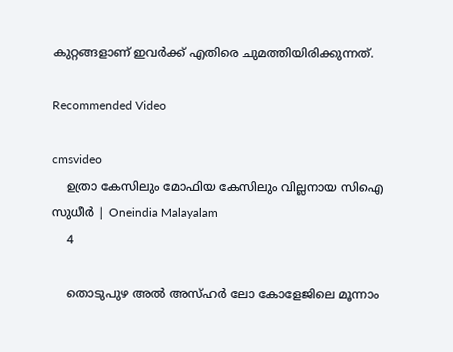കുറ്റങ്ങളാണ് ഇവർക്ക് എതിരെ ചുമത്തിയിരിക്കുന്നത്.

Recommended Video

cmsvideo
    ഉത്രാ കേസിലും മോഫിയ കേസിലും വില്ലനായ സിഐ സുധീര്‍ | Oneindia Malayalam
    4

    തൊടുപുഴ അൽ അസ്ഹർ ലോ കോളേജിലെ മൂന്നാം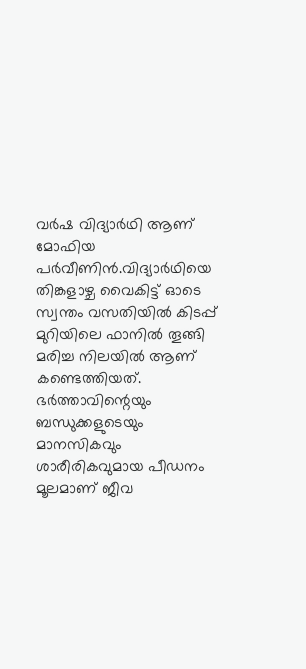വർഷ വിദ്യാർഥി ആണ് മോഫിയ പർവീണിൻ.വിദ്യാർഥിയെ തിങ്കളാഴ്ച വൈകിട്ട് ഓടെ സ്വന്തം വസതിയിൽ കിടപ്പ് മുറിയിലെ ഫാനിൽ തൂങ്ങി മരിച്ച നിലയിൽ ആണ് കണ്ടെത്തിയത്. ഭർത്താവിന്റെയും ബന്ധുക്കളുടെയും മാനസികവും ശാരീരികവുമായ പീഡനം മൂലമാണ് ജീവ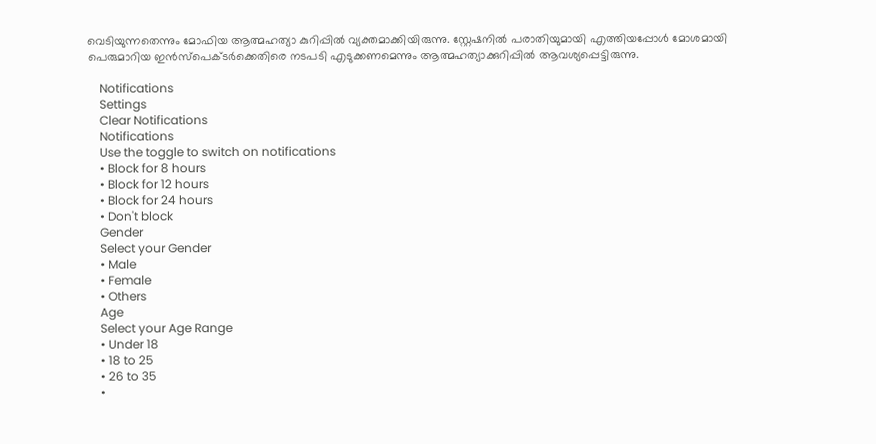വെടിയുന്നതെന്നും മോഫിയ ആത്മഹത്യാ കുറിപ്പിൽ വ്യക്തമാക്കിയിരുന്നു. സ്റ്റേഷനിൽ പരാതിയുമായി എത്തിയപ്പോൾ മോശമായി പെരുമാറിയ ഇൻസ്പെക്ടർക്കെതിരെ നടപടി എടുക്കണമെന്നും ആത്മഹത്യാക്കുറിപ്പിൽ ആവശ്യപ്പെട്ടിരുന്നു.

    Notifications
    Settings
    Clear Notifications
    Notifications
    Use the toggle to switch on notifications
    • Block for 8 hours
    • Block for 12 hours
    • Block for 24 hours
    • Don't block
    Gender
    Select your Gender
    • Male
    • Female
    • Others
    Age
    Select your Age Range
    • Under 18
    • 18 to 25
    • 26 to 35
    •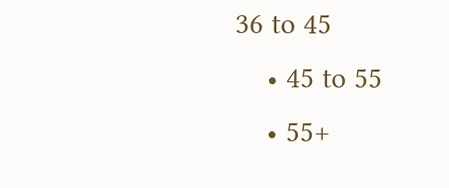36 to 45
    • 45 to 55
    • 55+